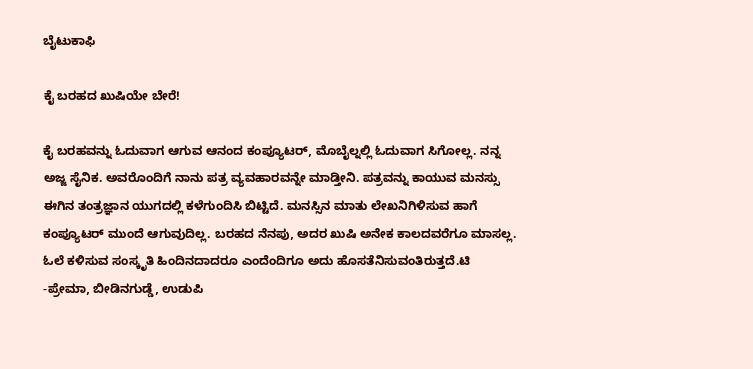ಬೈಟುಕಾಫಿ

ಕೈ ಬರಹದ ಖುಷಿಯೇ ಬೇರೆ!

ಕೈ ಬರಹವನ್ನು ಓದುವಾಗ ಆಗುವ ಆನಂದ ಕಂಪ್ಯೂಟರ್, ಮೊಬೈಲ್ನಲ್ಲಿ ಓದುವಾಗ ಸಿಗೋಲ್ಲ. ನನ್ನ ಅಜ್ಜ ಸೈನಿಕ. ಅವರೊಂದಿಗೆ ನಾನು ಪತ್ರ ವ್ಯವಹಾರವನ್ನೇ ಮಾಡ್ತೀನಿ. ಪತ್ರವನ್ನು ಕಾಯುವ ಮನಸ್ಸು ಈಗಿನ ತಂತ್ರಜ್ಞಾನ ಯುಗದಲ್ಲಿ ಕಳೆಗುಂದಿಸಿ ಬಿಟ್ಟಿದೆ. ಮನಸ್ಸಿನ ಮಾತು ಲೇಖನಿಗಿಳಿಸುವ ಹಾಗೆ ಕಂಪ್ಯೂಟರ್ ಮುಂದೆ ಆಗುವುದಿಲ್ಲ. ಬರಹದ ನೆನಪು, ಅದರ ಖುಷಿ ಅನೇಕ ಕಾಲದವರೆಗೂ ಮಾಸಲ್ಲ. ಓಲೆ ಕಳಿಸುವ ಸಂಸ್ಕೃತಿ ಹಿಂದಿನದಾದರೂ ಎಂದೆಂದಿಗೂ ಅದು ಹೊಸತೆನಿಸುವಂತಿರುತ್ತದೆ.ಟಿ
-ಪ್ರೇಮಾ, ಬೀಡಿನಗುಡ್ಡೆ, ಉಡುಪಿ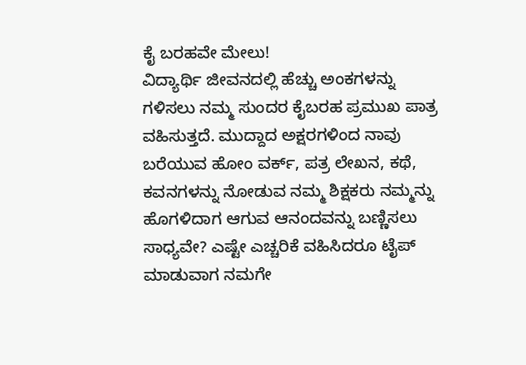ಕೈ ಬರಹವೇ ಮೇಲು!
ವಿದ್ಯಾರ್ಥಿ ಜೀವನದಲ್ಲಿ ಹೆಚ್ಚು ಅಂಕಗಳನ್ನು ಗಳಿಸಲು ನಮ್ಮ ಸುಂದರ ಕೈಬರಹ ಪ್ರಮುಖ ಪಾತ್ರ ವಹಿಸುತ್ತದೆ. ಮುದ್ದಾದ ಅಕ್ಷರಗಳಿಂದ ನಾವು ಬರೆಯುವ ಹೋಂ ವರ್ಕ್, ಪತ್ರ ಲೇಖನ, ಕಥೆ, ಕವನಗಳನ್ನು ನೋಡುವ ನಮ್ಮ ಶಿಕ್ಷಕರು ನಮ್ಮನ್ನು ಹೊಗಳಿದಾಗ ಆಗುವ ಆನಂದವನ್ನು ಬಣ್ಣಿಸಲು ಸಾಧ್ಯವೇ? ಎಷ್ಟೇ ಎಚ್ಚರಿಕೆ ವಹಿಸಿದರೂ ಟೈಪ್ ಮಾಡುವಾಗ ನಮಗೇ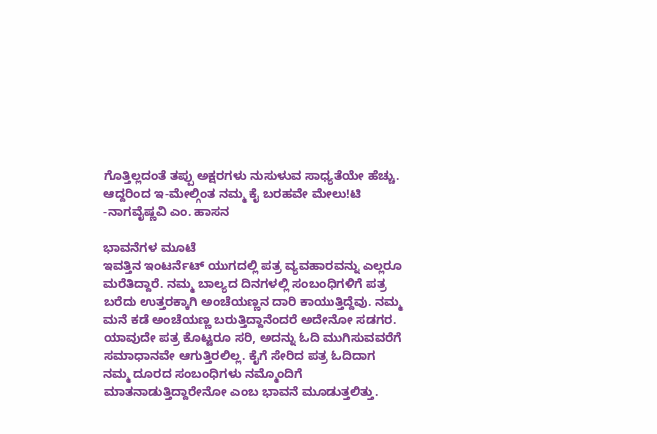ಗೊತ್ತಿಲ್ಲದಂತೆ ತಪ್ಪು ಅಕ್ಷರಗಳು ನುಸುಳುವ ಸಾಧ್ಯತೆಯೇ ಹೆಚ್ಚು. ಆದ್ದರಿಂದ ಇ-ಮೇಲ್ಗಿಂತ ನಮ್ಮ ಕೈ ಬರಹವೇ ಮೇಲು!ಟಿ
-ನಾಗವೈಷ್ಣವಿ ಎಂ. ಹಾಸನ

ಭಾವನೆಗಳ ಮೂಟೆ
ಇವತ್ತಿನ ಇಂಟರ್ನೆಟ್ ಯುಗದಲ್ಲಿ ಪತ್ರ ವ್ಯವಹಾರವನ್ನು ಎಲ್ಲರೂ ಮರೆತಿದ್ದಾರೆ. ನಮ್ಮ ಬಾಲ್ಯದ ದಿನಗಳಲ್ಲಿ ಸಂಬಂಧಿಗಳಿಗೆ ಪತ್ರ ಬರೆದು ಉತ್ತರಕ್ಕಾಗಿ ಅಂಚೆಯಣ್ಣನ ದಾರಿ ಕಾಯುತ್ತಿದ್ದೆವು. ನಮ್ಮ ಮನೆ ಕಡೆ ಅಂಚೆಯಣ್ಣ ಬರುತ್ತಿದ್ದಾನೆಂದರೆ ಅದೇನೋ ಸಡಗರ. ಯಾವುದೇ ಪತ್ರ ಕೊಟ್ಟರೂ ಸರಿ, ಅದನ್ನು ಓದಿ ಮುಗಿಸುವವರೆಗೆ ಸಮಾಧಾನವೇ ಆಗುತ್ತಿರಲಿಲ್ಲ. ಕೈಗೆ ಸೇರಿದ ಪತ್ರ ಓದಿದಾಗ ನಮ್ಮ ದೂರದ ಸಂಬಂಧಿಗಳು ನಮ್ಮೊಂದಿಗೆ ಮಾತನಾಡುತ್ತಿದ್ದಾರೇನೋ ಎಂಬ ಭಾವನೆ ಮೂಡುತ್ತಲಿತ್ತು.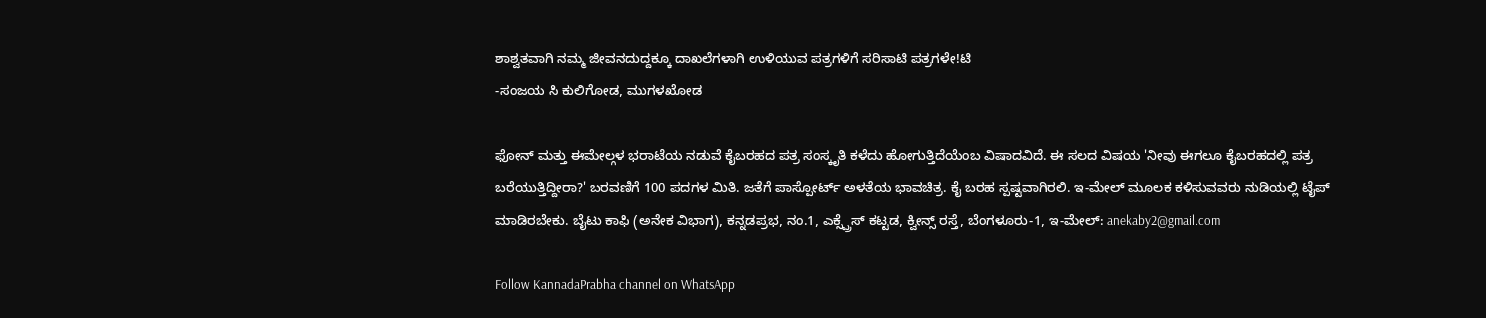ಶಾಶ್ವತವಾಗಿ ನಮ್ಮ ಜೀವನದುದ್ದಕ್ಕೂ ದಾಖಲೆಗಳಾಗಿ ಉಳಿಯುವ ಪತ್ರಗಳಿಗೆ ಸರಿಸಾಟಿ ಪತ್ರಗಳೇ!ಟಿ
-ಸಂಜಯ ಸಿ ಕುಲಿಗೋಡ, ಮುಗಳಖೋಡ

ಫೋನ್ ಮತ್ತು ಈಮೇಲ್ಗಳ ಭರಾಟೆಯ ನಡುವೆ ಕೈಬರಹದ ಪತ್ರ ಸಂಸ್ಕೃತಿ ಕಳೆದು ಹೋಗುತ್ತಿದೆಯೆಂಬ ವಿಷಾದವಿದೆ. ಈ ಸಲದ ವಿಷಯ 'ನೀವು ಈಗಲೂ ಕೈಬರಹದಲ್ಲಿ ಪತ್ರ ಬರೆಯುತ್ತಿದ್ದೀರಾ?' ಬರವಣಿಗೆ 100 ಪದಗಳ ಮಿತಿ. ಜತೆಗೆ ಪಾಸ್ಪೋರ್ಟ್ ಅಳತೆಯ ಭಾವಚಿತ್ರ. ಕೈ ಬರಹ ಸ್ಪಷ್ಟವಾಗಿರಲಿ. ಇ-ಮೇಲ್ ಮೂಲಕ ಕಳಿಸುವವರು ನುಡಿಯಲ್ಲಿ ಟೈಪ್ ಮಾಡಿರಬೇಕು. ಬೈಟು ಕಾಫಿ (ಅನೇಕ ವಿಭಾಗ), ಕನ್ನಡಪ್ರಭ, ನಂ.1, ಎಕ್ಸ್ಪ್ರೆಸ್ ಕಟ್ಟಡ, ಕ್ವೀನ್ಸ್ ರಸ್ತೆ, ಬೆಂಗಳೂರು-1, ಇ-ಮೇಲ್: anekaby2@gmail.com

Follow KannadaPrabha channel on WhatsApp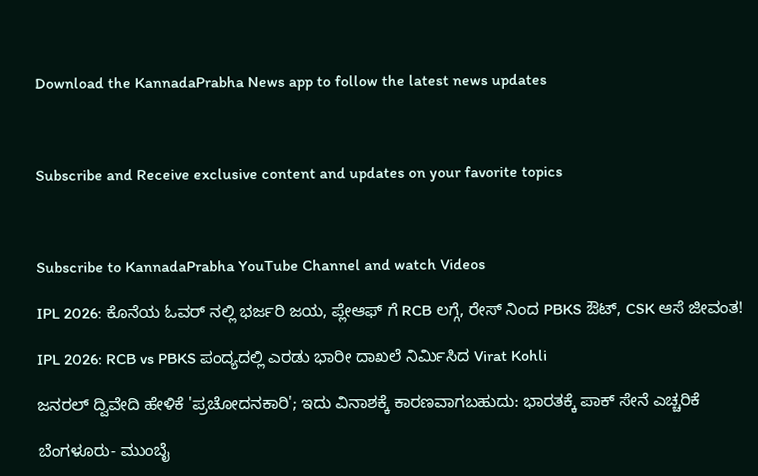Download the KannadaPrabha News app to follow the latest news updates



Subscribe and Receive exclusive content and updates on your favorite topics



Subscribe to KannadaPrabha YouTube Channel and watch Videos

IPL 2026: ಕೊನೆಯ ಓವರ್ ನಲ್ಲಿ ಭರ್ಜರಿ ಜಯ, ಪ್ಲೇಆಫ್ ಗೆ RCB ಲಗ್ಗೆ, ರೇಸ್ ನಿಂದ PBKS ಔಟ್, CSK ಆಸೆ ಜೀವಂತ!

IPL 2026: RCB vs PBKS ಪಂದ್ಯದಲ್ಲಿ ಎರಡು ಭಾರೀ ದಾಖಲೆ ನಿರ್ಮಿಸಿದ Virat Kohli

ಜನರಲ್ ದ್ವಿವೇದಿ ಹೇಳಿಕೆ 'ಪ್ರಚೋದನಕಾರಿ'; ಇದು ವಿನಾಶಕ್ಕೆ ಕಾರಣವಾಗಬಹುದು: ಭಾರತಕ್ಕೆ ಪಾಕ್ ಸೇನೆ ಎಚ್ಚರಿಕೆ

ಬೆಂಗಳೂರು- ಮುಂಬೈ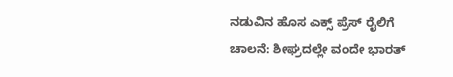ನಡುವಿನ ಹೊಸ ಎಕ್ಸ್ ಪ್ರೆಸ್ ರೈಲಿಗೆ ಚಾಲನೆ: ಶೀಘ್ರದಲ್ಲೇ ವಂದೇ ಭಾರತ್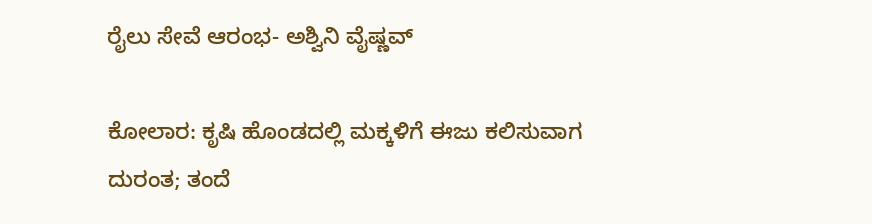ರೈಲು ಸೇವೆ ಆರಂಭ- ಅಶ್ವಿನಿ ವೈಷ್ಣವ್

ಕೋಲಾರ: ಕೃಷಿ ಹೊಂಡದಲ್ಲಿ ಮಕ್ಕಳಿಗೆ ಈಜು ಕಲಿಸುವಾಗ ದುರಂತ; ತಂದೆ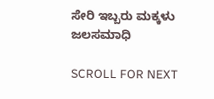ಸೇರಿ ಇಬ್ಬರು ಮಕ್ಕಳು ಜಲಸಮಾಧಿ

SCROLL FOR NEXT